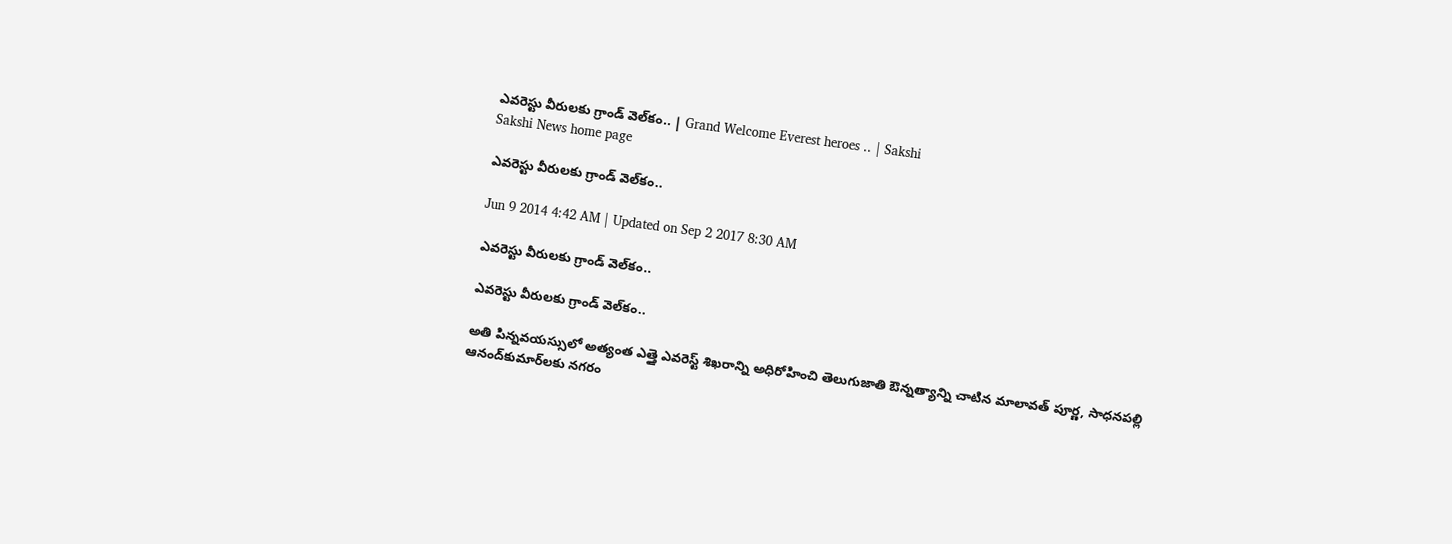ఎవరెస్టు వీరులకు గ్రాండ్ వెల్‌కం.. | Grand Welcome Everest heroes .. | Sakshi
Sakshi News home page

ఎవరెస్టు వీరులకు గ్రాండ్ వెల్‌కం..

Jun 9 2014 4:42 AM | Updated on Sep 2 2017 8:30 AM

ఎవరెస్టు వీరులకు గ్రాండ్ వెల్‌కం..

ఎవరెస్టు వీరులకు గ్రాండ్ వెల్‌కం..

అతి పిన్నవయస్సులో అత్యంత ఎత్తై ఎవరెస్ట్ శిఖరాన్ని అధిరోహించి తెలుగుజాతి ఔన్నత్యాన్ని చాటిన మాలావత్ పూర్ణ, సాధనపల్లి ఆనంద్‌కుమార్‌లకు నగరం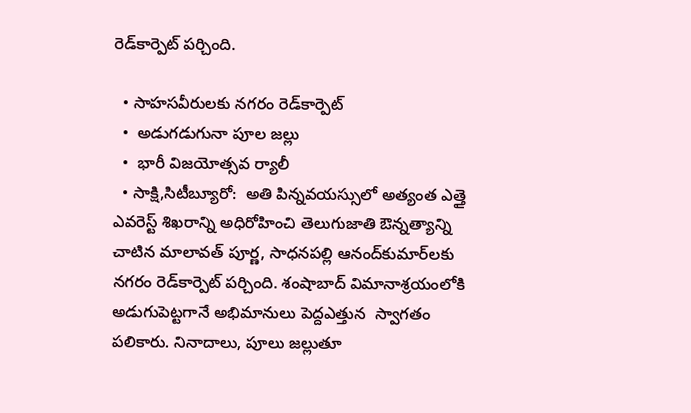రెడ్‌కార్పెట్ పర్చింది.

  • సాహసవీరులకు నగరం రెడ్‌కార్పెట్
  •  అడుగడుగునా పూల జల్లు
  •  భారీ విజయోత్సవ ర్యాలీ
  • సాక్షి,సిటీబ్యూరో:  అతి పిన్నవయస్సులో అత్యంత ఎత్తై ఎవరెస్ట్ శిఖరాన్ని అధిరోహించి తెలుగుజాతి ఔన్నత్యాన్ని చాటిన మాలావత్ పూర్ణ, సాధనపల్లి ఆనంద్‌కుమార్‌లకు  నగరం రెడ్‌కార్పెట్ పర్చింది. శంషాబాద్ విమానాశ్రయంలోకి అడుగుపెట్టగానే అభిమానులు పెద్దఎత్తున  స్వాగతం పలికారు. నినాదాలు, పూలు జల్లుతూ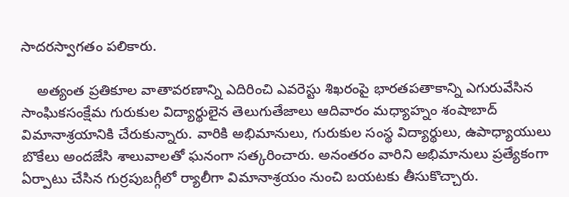సాదరస్వాగతం పలికారు.

    అత్యంత ప్రతికూల వాతావరణాన్ని ఎదిరించి ఎవరెస్టు శిఖరంపై భారతపతాకాన్ని ఎగురువేసిన సాంఘికసంక్షేమ గురుకుల విద్యార్థులైన తెలుగుతేజాలు ఆదివారం మధ్యాహ్నం శంషాబాద్ విమానాశ్రయానికి చేరుకున్నారు. వారికి అభిమానులు, గురుకుల సంస్థ విద్యార్థులు, ఉపాధ్యాయులు బొకేలు అందజేసి శాలువాలతో ఘనంగా సత్కరించారు. అనంతరం వారిని అభిమానులు ప్రత్యేకంగా ఏర్పాటు చేసిన గుర్రపుబగ్గీలో ర్యాలీగా విమానాశ్రయం నుంచి బయటకు తీసుకొచ్చారు.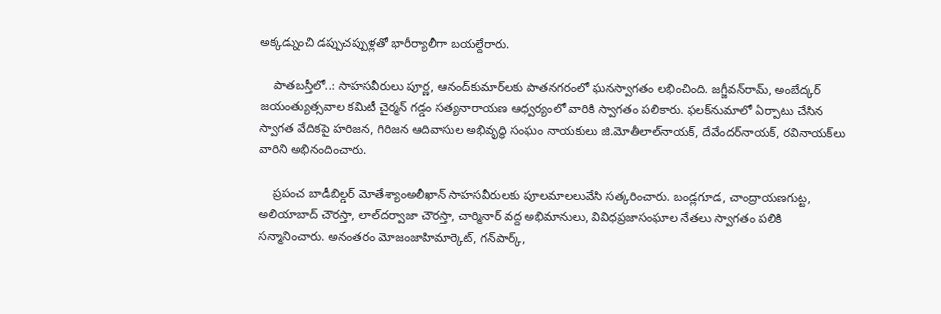అక్కడ్నుంచి డప్పుచప్పుళ్లతో భారీర్యాలీగా బయల్దేరారు.

    పాతబస్తీలో..: సాహసవీరులు పూర్ణ, ఆనంద్‌కుమార్‌లకు పాతనగరంలో ఘనస్వాగతం లభించింది. జగ్జీవన్‌రామ్, అంబేద్కర్ జయంత్యుత్సవాల కమిటీ చైర్మన్ గడ్డం సత్యనారాయణ ఆధ్వర్యంలో వారికి స్వాగతం పలికారు. ఫలక్‌నుమాలో ఏర్పాటు చేసిన స్వాగత వేదికపై హరిజన, గిరిజన ఆదివాసుల అభివృద్ధి సంఘం నాయకులు జి.మోతీలాల్‌నాయక్, దేవేందర్‌నాయక్, రవినాయక్‌లు వారిని అభినందించారు.

    ప్రపంచ బాడీబిల్డర్ మోతేశ్యాంఅలీఖాన్ సాహసవీరులకు పూలమాలలువేసి సత్కరించారు. బండ్లగూడ, చాంద్రాయణగుట్ట, అలియాబాద్ చౌరస్తా, లాల్‌దర్వాజా చౌరస్తా, చార్మినార్ వద్ద అభిమానులు, వివిధప్రజాసంఘాల నేతలు స్వాగతం పలికి సన్మానించారు. అనంతరం మోజంజాహిమార్కెట్, గన్‌పార్క్,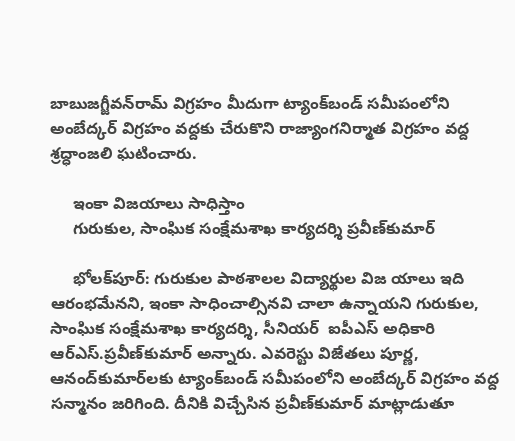బాబుజగ్జీవన్‌రామ్ విగ్రహం మీదుగా ట్యాంక్‌బండ్ సమీపంలోని అంబేద్కర్ విగ్రహం వద్దకు చేరుకొని రాజ్యాంగనిర్మాత విగ్రహం వద్ద శ్రద్ధాంజలి ఘటించారు.

     ఇంకా విజయాలు సాధిస్తాం
     గురుకుల, సాంఘిక సంక్షేమశాఖ కార్యదర్శి ప్రవీణ్‌కుమార్

     భోలక్‌పూర్: గురుకుల పాఠశాలల విద్యార్థుల విజ యాలు ఇది ఆరంభమేనని, ఇంకా సాధించాల్సినవి చాలా ఉన్నాయని గురుకుల, సాంఘిక సంక్షేమశాఖ కార్యదర్శి, సీనియర్  ఐపీఎస్ అధికారి ఆర్‌ఎస్.ప్రవీణ్‌కుమార్ అన్నారు. ఎవరెస్టు విజేతలు పూర్ణ, ఆనంద్‌కుమార్‌లకు ట్యాంక్‌బండ్ సమీపంలోని అంబేద్కర్ విగ్రహం వద్ద సన్మానం జరిగింది. దీనికి విచ్చేసిన ప్రవీణ్‌కుమార్ మాట్లాడుతూ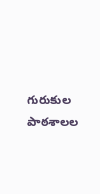గురుకుల పాఠశాలల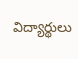విద్యార్థులు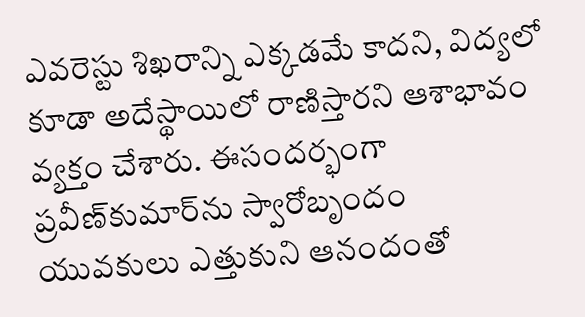ఎవరెస్టు శిఖరాన్ని ఎక్కడమే కాదని, విద్యలో కూడా అదేస్థాయిలో రాణిస్తారని ఆశాభావం వ్యక్తం చేశారు. ఈసందర్భంగా ప్రవీణ్‌కుమార్‌ను స్వారోబృందం యువకులు ఎత్తుకుని ఆనందంతో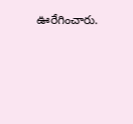ఊరేగించారు.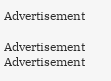Advertisement

Advertisement
Advertisement